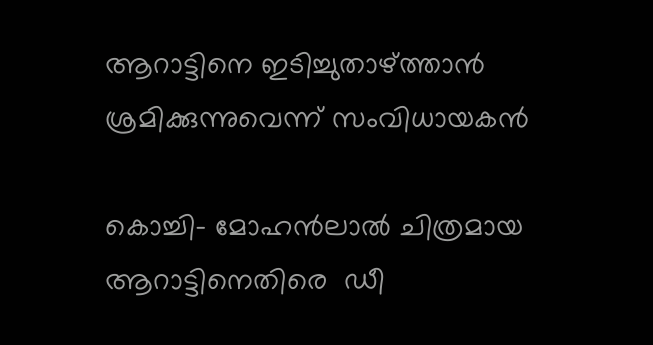ആറാട്ടിനെ ഇടിച്ചുതാഴ്ത്താന്‍ ശ്രമിക്കുന്നുവെന്ന് സംവിധായകന്‍

കൊച്ചി- മോഹന്‍ലാല്‍ ചിത്രമായ ആറാട്ടിനെതിരെ  ഡീ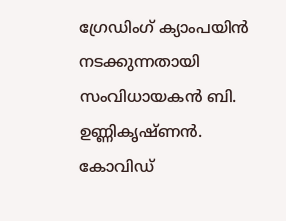ഗ്രേഡിംഗ് ക്യാംപയിന്‍ നടക്കുന്നതായി സംവിധായകന്‍ ബി. ഉണ്ണികൃഷ്ണന്‍. കോവിഡ്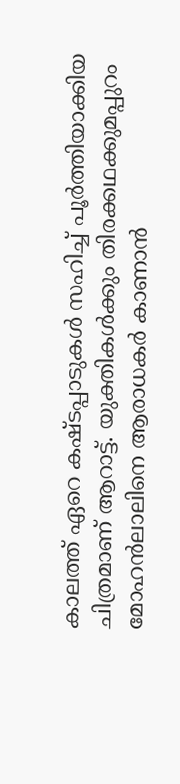കാലത്ത് ഏറെ കഷ്ടപ്പാടുകള്‍ സഹിച്ച് പൂര്‍ത്തിയാക്കിയ ചിത്രമാണ് ആറാട്ട്. യുക്തികള്‍ക്കും തിരക്കഥക്കുമപ്പുറം മോഹന്‍ലാലിനെ ആരാധകര്‍ കാണാന്‍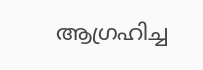ആഗ്രഹിച്ച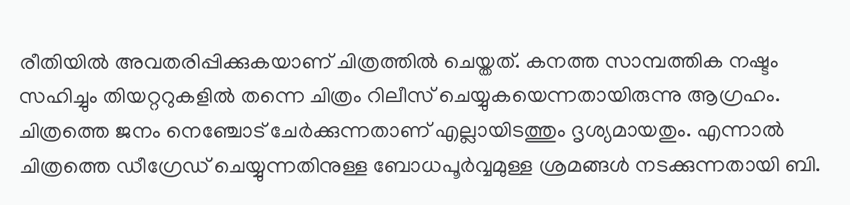രീതിയില്‍ അവതരിപ്പിക്കുകയാണ് ചിത്രത്തില്‍ ചെയ്തത്. കനത്ത സാമ്പത്തിക നഷ്ടം സഹിച്ചും തിയറ്ററുകളില്‍ തന്നെ ചിത്രം റിലീസ് ചെയ്യുകയെന്നതായിരുന്നു ആഗ്രഹം. ചിത്രത്തെ ജനം നെഞ്ചോട് ചേര്‍ക്കുന്നതാണ് എല്ലായിടത്തും ദൃശ്യമായതും. എന്നാല്‍ ചിത്രത്തെ ഡീഗ്രേഡ് ചെയ്യുന്നതിനുള്ള ബോധപൂര്‍വ്വമുള്ള ശ്രമങ്ങള്‍ നടക്കുന്നതായി ബി.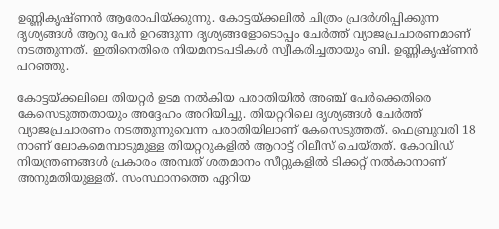ഉണ്ണികൃഷ്ണന്‍ ആരോപിയ്ക്കുന്നു. കോട്ടയ്ക്കലില്‍ ചിത്രം പ്രദര്‍ശിപ്പിക്കുന്ന ദൃശ്യങ്ങള്‍ ആറു പേര്‍ ഉറങ്ങുന്ന ദൃശ്യങ്ങളോടൊപ്പം ചേര്‍ത്ത് വ്യാജപ്രചാരണമാണ് നടത്തുന്നത്. ഇതിനെതിരെ നിയമനടപടികള്‍ സ്വീകരിച്ചതായും ബി. ഉണ്ണികൃഷ്ണന്‍ പറഞ്ഞു.

കോട്ടയ്ക്കലിലെ തിയറ്റര്‍ ഉടമ നല്‍കിയ പരാതിയില്‍ അഞ്ച് പേര്‍ക്കെതിരെ കേസെടുത്തതായും അദ്ദേഹം അറിയിച്ചു. തിയറ്ററിലെ ദൃശ്യങ്ങള്‍ ചേര്‍ത്ത് വ്യാജപ്രചാരണം നടത്തുന്നുവെന്ന പരാതിയിലാണ് കേസെടുത്തത്. ഫെബ്രുവരി 18 നാണ് ലോകമെമ്പാടുമുള്ള തിയറ്ററുകളില്‍ ആറാട്ട് റിലീസ് ചെയ്തത്. കോവിഡ് നിയന്ത്രണങ്ങള്‍ പ്രകാരം അമ്പത് ശതമാനം സീറ്റുകളില്‍ ടിക്കറ്റ് നല്‍കാനാണ് അനുമതിയുള്ളത്. സംസ്ഥാനത്തെ ഏറിയ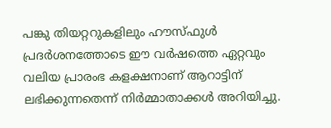പങ്കു തിയറ്ററുകളിലും ഹൗസ്ഫുള്‍ പ്രദര്‍ശനത്തോടെ ഈ വര്‍ഷത്തെ ഏറ്റവും വലിയ പ്രാരംഭ കളക്ഷനാണ് ആറാട്ടിന് ലഭിക്കുന്നതെന്ന് നിര്‍മ്മാതാക്കള്‍ അറിയിച്ചു.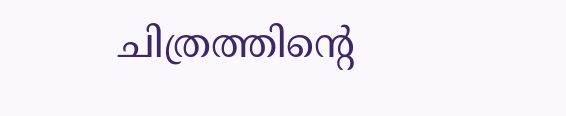ചിത്രത്തിന്റെ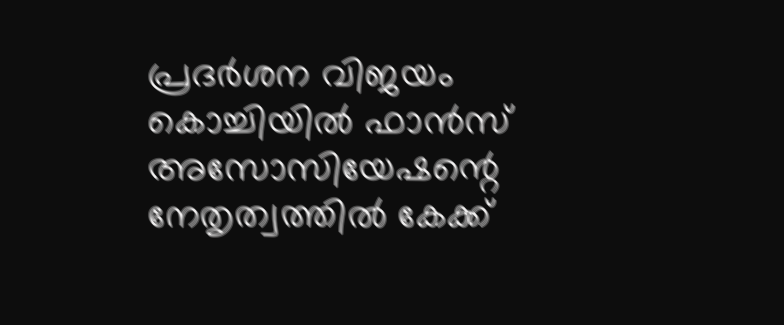പ്രദര്‍ശന വിജയം കൊച്ചിയില്‍ ഫാന്‍സ് അസോസിയേഷന്റെ നേതൃത്വത്തില്‍ കേക്ക്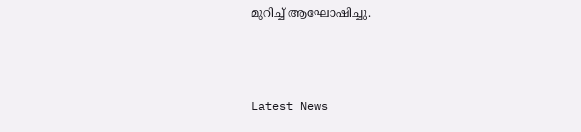മുറിച്ച് ആഘോഷിച്ചു.



Latest News